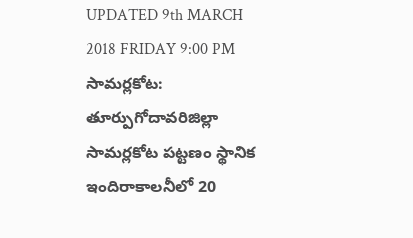UPDATED 9th MARCH 2018 FRIDAY 9:00 PM
సామర్లకోట: తూర్పుగోదావరిజిల్లా సామర్లకోట పట్టణం స్థానిక ఇందిరాకాలనీలో 20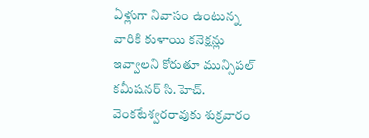ఏళ్లుగా నివాసం ఉంటున్న వారికి కుళాయి కనెక్షన్లు ఇవ్వాలని కోరుతూ మున్సిపల్ కమీషనర్ సి.హెచ్. వెంకటేశ్వరరావుకు శుక్రవారం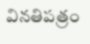వినతిపత్రం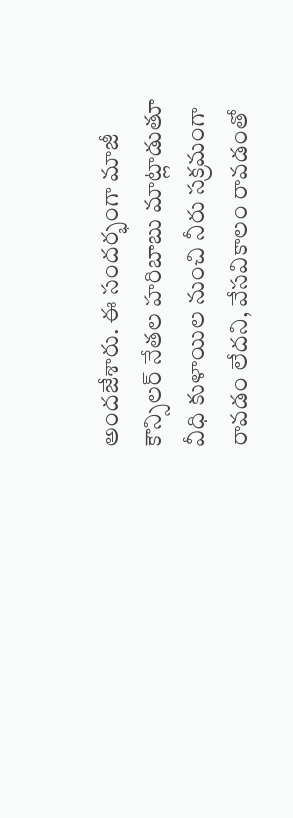అందజేశారు. ఈ సందర్భంగా మాజీ కౌన్సిలర్ నేతల హరిబాబు మాట్లాడుతూ వీధి కుళాయిల నుంచి నీరు సక్రమంగా రావడం లేదని, వేసవికాలం రావడంతో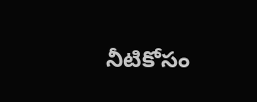నీటికోసం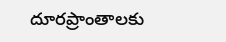దూరప్రాంతాలకు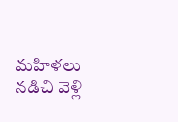మహిళలు నడిచి వెళ్లి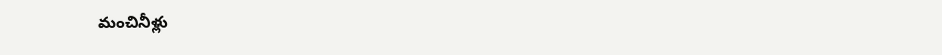మంచినీళ్లు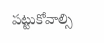పట్టుకోవాల్సి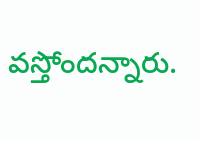వస్తోందన్నారు.